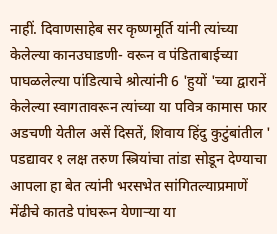नाहीं. दिवाणसाहेब सर कृष्णमूर्ति यांनी त्यांच्या केलेल्या कानउघाडणी- वरून व पंडिताबाईच्या पाघळलेल्या पांडित्याचे श्रोत्यांनी 6 'हुयों 'च्या द्वारानें केलेल्या स्वागतावरून त्यांच्या या पवित्र कामास फार अडचणी येतील असें दिसतें, शिवाय हिंदु कुटुंबांतील ' पडद्यावर १ लक्ष तरुण स्त्रियांचा तांडा सोडून देण्याचा आपला हा बेत त्यांनी भरसभेत सांगितल्याप्रमाणें मेंढीचे कातडे पांघरून येणाऱ्या या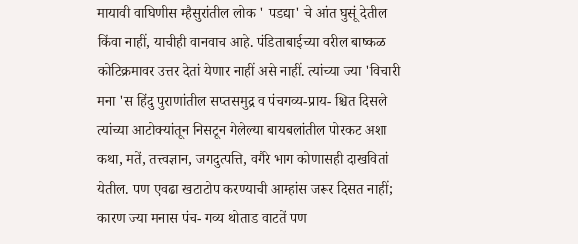मायावी वाघिणीस म्हैसुरांतील लोक ' पडद्या' चे आंत घुसूं देतील किंवा नाहीं, याचीही वानवाच आहे. पंडिताबाईच्या वरील बाष्कळ कोटिक्रमावर उत्तर देतां येणार नाहीं असे नाहीं. त्यांच्या ज्या 'विचारी मना 'स हिंदु पुराणांतील सप्तसमुद्र व पंचगव्य-प्राय- श्चित दिसले त्यांच्या आटोक्यांतून निसटून गेलेल्या बायबलांतील पोरकट अशा कथा, मतें, तत्त्वज्ञान, जगदुत्पत्ति, वगैरे भाग कोणासही दाखवितां येतील. पण एवढा खटाटोप करण्याची आम्हांस जरूर दिसत नाहीं; कारण ज्या मनास पंच- गव्य थोताड वाटतें पण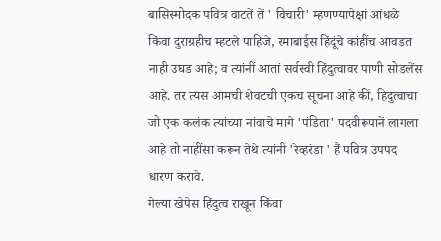बासिस्मोदक पवित्र वाटतें तें ' विचारी' म्हणण्यापेक्षां आंधळे किंवा दुराग्रहीच म्हटले पाहिजे, रमाबाईस हिंदूंचे कांहींच आवडत नाही उघड आहे; व त्यांनीं आतां सर्वस्वी हिंदुत्वावर पाणी सोडलेंस आहे. तर त्यस आमची शेवटची एकच सूचना आहे कीं, हिदुत्वाचा जो एक कलंक त्यांच्या नांवाचे मागे 'पंडिता' पदवीरूपानें लागला आहे तो नाहींसा करून तेथे त्यांनी 'रेव्हरंडा ' हैं पवित्र उपपद धारण करावे.
गेल्या खेपेस हिंदुत्व राखून किंवा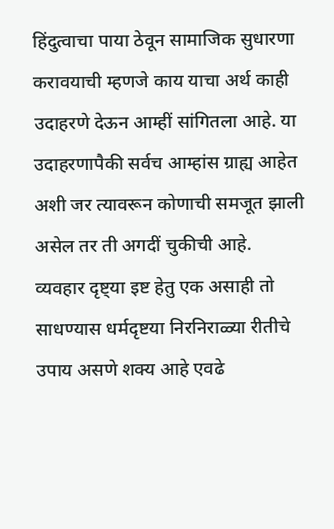हिंदुत्वाचा पाया ठेवून सामाजिक सुधारणा करावयाची म्हणजे काय याचा अर्थ काही उदाहरणे देऊन आम्हीं सांगितला आहे. या उदाहरणापैकी सर्वच आम्हांस ग्राह्य आहेत अशी जर त्यावरून कोणाची समजूत झाली असेल तर ती अगदीं चुकीची आहे. व्यवहार दृष्ट्या इष्ट हेतु एक असाही तो साधण्यास धर्मदृष्टया निरनिराळ्या रीतीचे उपाय असणे शक्य आहे एवढे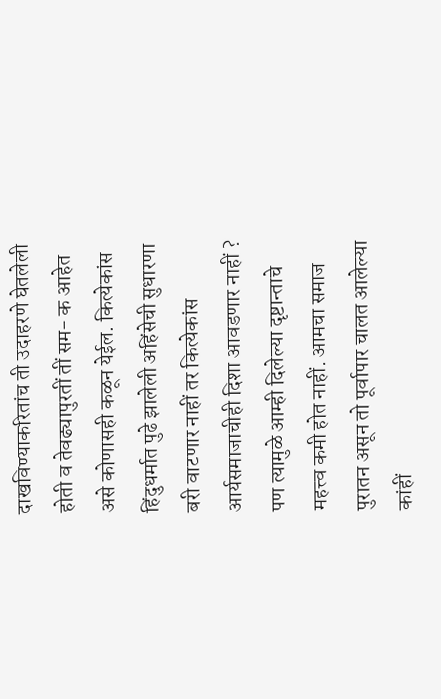दाखविण्याकरितांच ती उदाहरणे घेतलेली होती व तेवढ्यापुरतीं तीं सम- क आहेत असे कोणासही कळून येईल. कित्येकांस हिंदुधर्मात पुढे झालेली अहिंसेची सुधारणा बरी वाटणार नाहीं तर कित्येकांस आर्यसमाजाचीही दिशा आवडणार नाहीं ? पण त्यामुळे आम्ही दिलेल्या दृष्टान्ताचे महत्त्व कमी होत नाहीं. आमचा समाज पुरातन असून तो पूर्वापार चालत आलेल्या कांहीं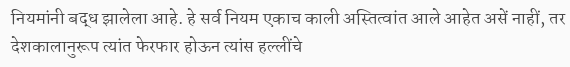नियमांनी बद्ध झालेला आहे. हे सर्व नियम एकाच काली अस्तित्वांत आले आहेत असें नाहीं, तर देशकालानुरूप त्यांत फेरफार होऊन त्यांस हल्लींचे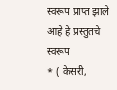स्वरूप प्राप्त झाले आहे हे प्रस्तुतचे स्वरूप
* ( केसरी,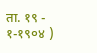ता. १९ - १-१९०४ )